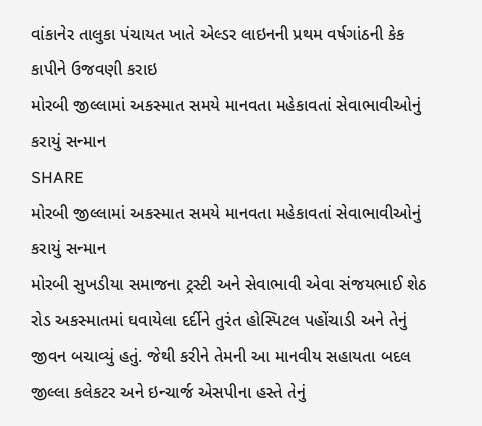વાંકાનેર તાલુકા પંચાયત ખાતે એલ્ડર લાઇનની પ્રથમ વર્ષગાંઠની કેક કાપીને ઉજવણી કરાઇ
મોરબી જીલ્લામાં અકસ્માત સમયે માનવતા મહેકાવતાં સેવાભાવીઓનું કરાયું સન્માન
SHARE
મોરબી જીલ્લામાં અકસ્માત સમયે માનવતા મહેકાવતાં સેવાભાવીઓનું કરાયું સન્માન
મોરબી સુખડીયા સમાજના ટ્રસ્ટી અને સેવાભાવી એવા સંજયભાઈ શેઠ રોડ અકસ્માતમાં ઘવાયેલા દર્દીને તુરંત હોસ્પિટલ પહોંચાડી અને તેનું જીવન બચાવ્યું હતું. જેથી કરીને તેમની આ માનવીય સહાયતા બદલ જીલ્લા કલેકટર અને ઇન્ચાર્જ એસપીના હસ્તે તેનું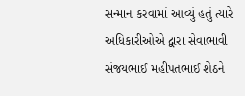સન્માન કરવામાં આવ્યું હતું ત્યારે અધિકારીઓએ દ્વારા સેવાભાવી સંજયભાઈ મહીપતભાઈ શેઠને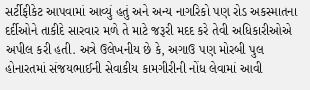સર્ટીફીકેટ આપવામાં આવ્યું હતું અને અન્ય નાગરિકો પણ રોડ અકસ્માતના દર્દીઓને તાકીદે સારવાર મળે તે માટે જરૂરી મદદ કરે તેવી અધિકારીઓએ અપીલ કરી હતી. અત્રે ઉલેખનીય છે કે, અગાઉ પણ મોરબી પુલ હોનારતમાં સંજયભાઈની સેવાકીય કામગીરીની નોંધ લેવામાં આવી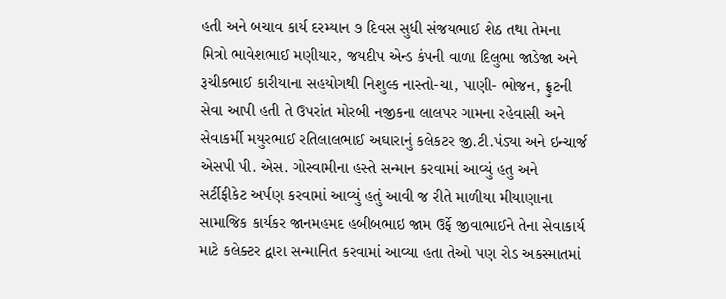હતી અને બચાવ કાર્ય દરમ્યાન ૭ દિવસ સુધી સંજયભાઈ શેઠ તથા તેમના મિત્રો ભાવેશભાઈ મણીયાર, જયદીપ એન્ડ કંપની વાળા દિલુભા જાડેજા અને રૂચીકભાઈ કારીયાના સહયોગથી નિશુલ્ક નાસ્તો-ચા, પાણી- ભોજન, ફ્રુટની સેવા આપી હતી તે ઉપરાંત મોરબી નજીકના લાલપર ગામના રહેવાસી અને સેવાકર્મી મયુરભાઈ રતિલાલભાઈ અઘારાનું કલેકટર જી.ટી.પંડ્યા અને ઇન્ચાર્જ એસપી પી. એસ. ગોસ્વામીના હસ્તે સન્માન કરવામાં આવ્યું હતુ અને સર્ટીફીકેટ અર્પણ કરવામાં આવ્યું હતું આવી જ રીતે માળીયા મીયાણાના સામાજિક કાર્યકર જાનમહમદ હબીબભાઇ જામ ઉર્ફે જીવાભાઈને તેના સેવાકાર્ય માટે કલેક્ટર દ્વારા સન્માનિત કરવામાં આવ્યા હતા તેઓ પણ રોડ અકસ્માતમાં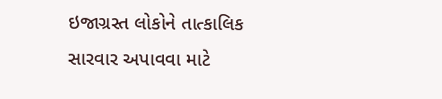ઇજાગ્રસ્ત લોકોને તાત્કાલિક સારવાર અપાવવા માટે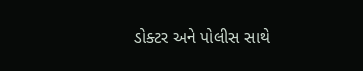ડોક્ટર અને પોલીસ સાથે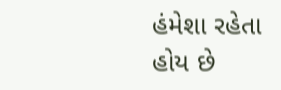હંમેશા રહેતા હોય છે